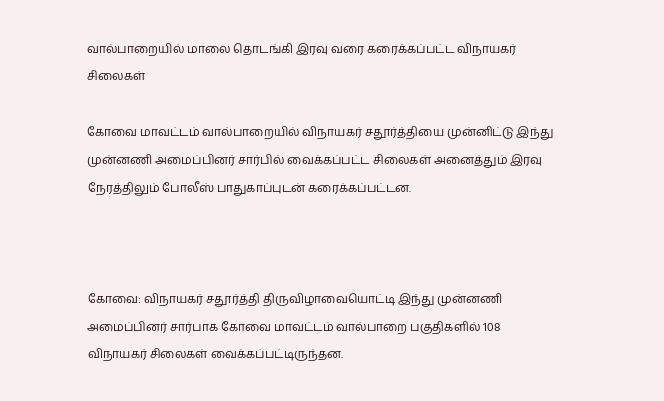வால்பாறையில் மாலை தொடங்கி இரவு வரை கரைக்கப்பட்ட விநாயகர் சிலைகள்

கோவை மாவட்டம் வால்பாறையில் விநாயகர் சதூர்த்தியை முன்னிட்டு இந்து முன்னணி அமைப்பினர் சார்பில் வைக்கப்பட்ட சிலைகள் அனைத்தும் இரவு நேரத்திலும் போலீஸ் பாதுகாப்புடன் கரைக்கப்பட்டன.



கோவை: விநாயகர் சதூர்த்தி திருவிழாவையொட்டி இந்து முன்னணி அமைப்பினர் சார்பாக கோவை மாவட்டம் வால்பாறை பகுதிகளில் 108 விநாயகர் சிலைகள் வைக்கப்பட்டிருந்தன.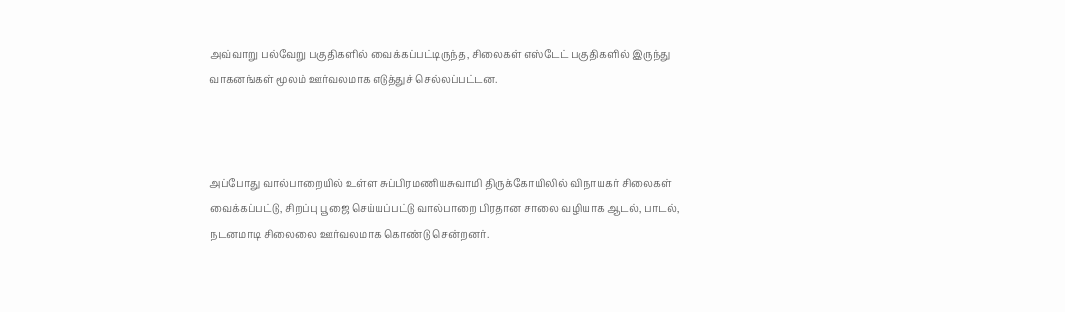அவ்வாறு பல்வேறு பகுதிகளில் வைக்கப்பட்டிருந்த, சிலைகள் எஸ்டேட் பகுதிகளில் இருந்து வாகனங்கள் மூலம் ஊர்வலமாக எடுத்துச் செல்லப்பட்டன.



அப்போது வால்பாறையில் உள்ள சுப்பிரமணியசுவாமி திருக்கோயிலில் விநாயகர் சிலைகள் வைக்கப்பட்டு, சிறப்பு பூஜை செய்யப்பட்டு வால்பாறை பிரதான சாலை வழியாக ஆடல், பாடல், நடனமாடி சிலைலை ஊர்வலமாக கொண்டு சென்றனர்.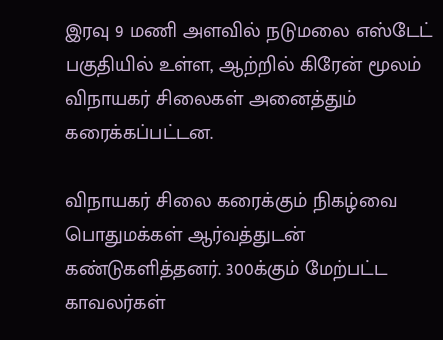இரவு 9 மணி அளவில் நடுமலை எஸ்டேட் பகுதியில் உள்ள, ஆற்றில் கிரேன் மூலம் விநாயகர் சிலைகள் அனைத்தும் கரைக்கப்பட்டன.

விநாயகர் சிலை கரைக்கும் நிகழ்வை பொதுமக்கள் ஆர்வத்துடன் கண்டுகளித்தனர். 300க்கும் மேற்பட்ட காவலர்கள்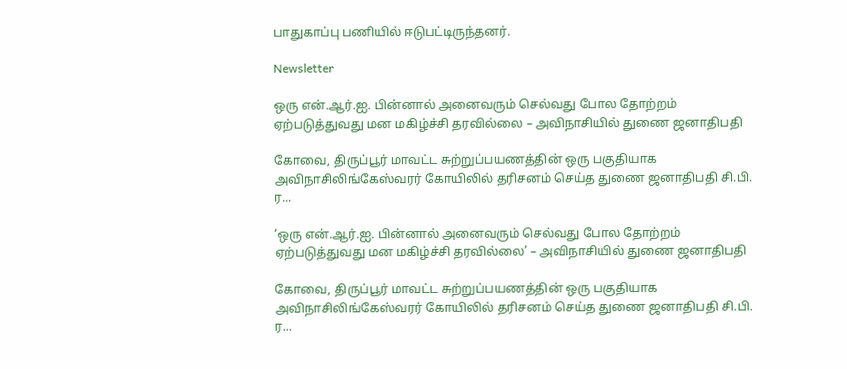பாதுகாப்பு பணியில் ஈடுபட்டிருந்தனர்.

Newsletter

ஒரு என்.ஆர்.ஐ. பின்னால் அனைவரும் செல்வது போல தோற்றம் ஏற்படுத்துவது மன மகிழ்ச்சி தரவில்லை – அவிநாசியில் துணை ஜனாதிபதி

கோவை, திருப்பூர் மாவட்ட சுற்றுப்பயணத்தின் ஒரு பகுதியாக அவிநாசிலிங்கேஸ்வரர் கோயிலில் தரிசனம் செய்த துணை ஜனாதிபதி சி.பி. ர...

‘ஒரு என்.ஆர்.ஐ. பின்னால் அனைவரும் செல்வது போல தோற்றம் ஏற்படுத்துவது மன மகிழ்ச்சி தரவில்லை’ – அவிநாசியில் துணை ஜனாதிபதி

கோவை, திருப்பூர் மாவட்ட சுற்றுப்பயணத்தின் ஒரு பகுதியாக அவிநாசிலிங்கேஸ்வரர் கோயிலில் தரிசனம் செய்த துணை ஜனாதிபதி சி.பி. ர...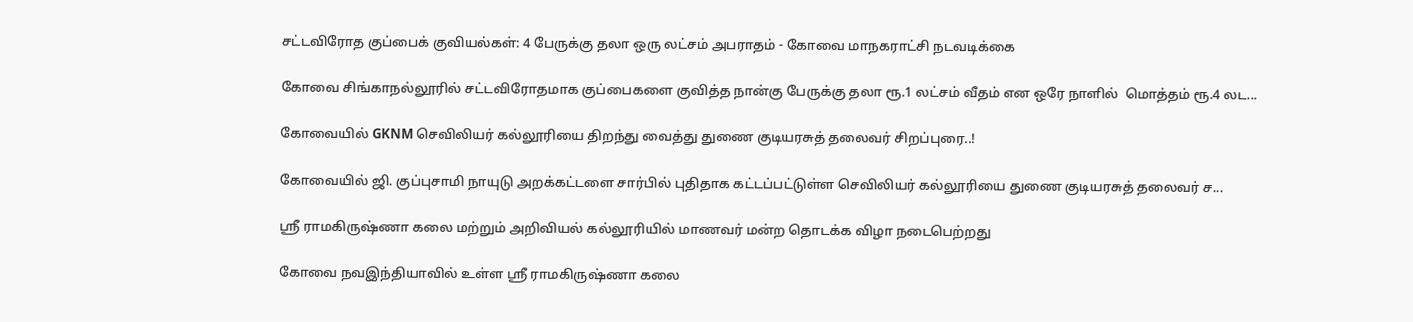சட்டவிரோத குப்பைக் குவியல்கள்: 4 பேருக்கு தலா ஒரு லட்சம் அபராதம் - கோவை மாநகராட்சி நடவடிக்கை

கோவை சிங்காநல்லூரில் சட்டவிரோதமாக குப்பைகளை குவித்த நான்கு பேருக்கு தலா ரூ.1 லட்சம் வீதம் என ஒரே நாளில்  மொத்தம் ரூ.4 லட...

கோவையில் GKNM செவிலியர் கல்லூரியை திறந்து வைத்து துணை குடியரசுத் தலைவர் சிறப்புரை..!

கோவையில் ஜி. குப்புசாமி நாயுடு அறக்கட்டளை சார்பில் புதிதாக கட்டப்பட்டுள்ள செவிலியர் கல்லூரியை துணை குடியரசுத் தலைவர் ச...

ஸ்ரீ ராமகிருஷ்ணா கலை மற்றும் அறிவியல் கல்லூரியில் மாணவர் மன்ற தொடக்க விழா நடைபெற்றது

கோவை நவஇந்தியாவில் உள்ள ஸ்ரீ ராமகிருஷ்ணா கலை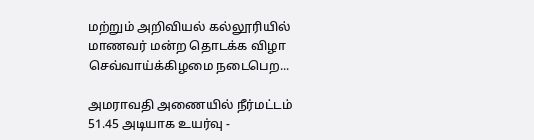மற்றும் அறிவியல் கல்லூரியில் மாணவர் மன்ற தொடக்க விழா செவ்வாய்க்கிழமை நடைபெற...

அமராவதி அணையில் நீர்மட்டம் 51.45 அடியாக உயர்வு -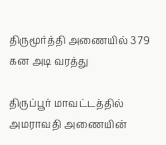திருமூர்த்தி அணையில் 379 கன அடி வரத்து

திருப்பூர் மாவட்டத்தில் அமராவதி அணையின்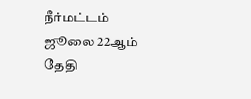நீர்மட்டம் ஜூலை 22ஆம் தேதி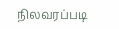நிலவரப்படி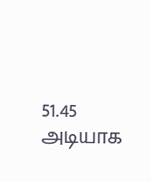51.45 அடியாக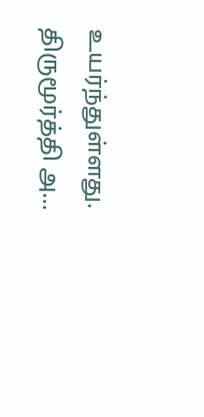உயர்ந்துள்ளது. திருமூர்த்தி அ...